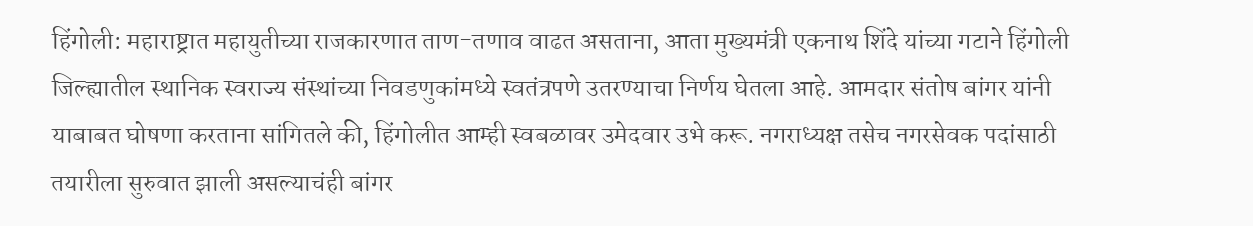हिंगोली: महाराष्ट्रात महायुतीच्या राजकारणात ताण-तणाव वाढत असताना, आता मुख्यमंत्री एकनाथ शिंदे यांच्या गटाने हिंगोली जिल्ह्यातील स्थानिक स्वराज्य संस्थांच्या निवडणुकांमध्ये स्वतंत्रपणे उतरण्याचा निर्णय घेतला आहे. आमदार संतोष बांगर यांनी याबाबत घोषणा करताना सांगितले की, हिंगोलीत आम्ही स्वबळावर उमेदवार उभे करू. नगराध्यक्ष तसेच नगरसेवक पदांसाठी तयारीला सुरुवात झाली असल्याचंही बांगर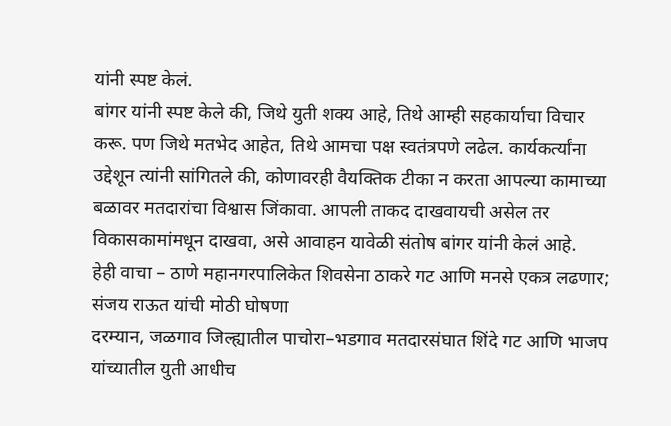यांनी स्पष्ट केलं.
बांगर यांनी स्पष्ट केले की, जिथे युती शक्य आहे, तिथे आम्ही सहकार्याचा विचार करू. पण जिथे मतभेद आहेत, तिथे आमचा पक्ष स्वतंत्रपणे लढेल. कार्यकर्त्यांना उद्देशून त्यांनी सांगितले की, कोणावरही वैयक्तिक टीका न करता आपल्या कामाच्या बळावर मतदारांचा विश्वास जिंकावा. आपली ताकद दाखवायची असेल तर विकासकामांमधून दाखवा, असे आवाहन यावेळी संतोष बांगर यांनी केलं आहे.
हेही वाचा – ठाणे महानगरपालिकेत शिवसेना ठाकरे गट आणि मनसे एकत्र लढणार; संजय राऊत यांची मोठी घोषणा
दरम्यान, जळगाव जिल्ह्यातील पाचोरा–भडगाव मतदारसंघात शिंदे गट आणि भाजप यांच्यातील युती आधीच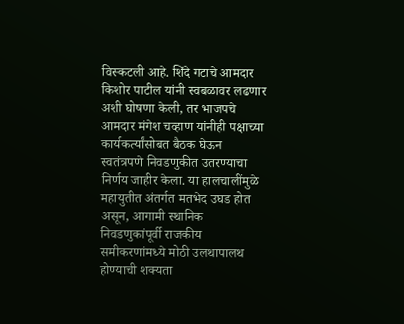विस्कटली आहे. शिंदे गटाचे आमदार किशोर पाटील यांनी स्वबळावर लढणार अशी घोषणा केली, तर भाजपचे आमदार मंगेश चव्हाण यांनीही पक्षाच्या कार्यकर्त्यांसोबत बैठक घेऊन स्वतंत्रपणे निवडणुकीत उतरण्याचा निर्णय जाहीर केला. या हालचालींमुळे महायुतीत अंतर्गत मतभेद उघड होत असून, आगामी स्थानिक निवडणुकांपूर्वी राजकीय समीकरणांमध्ये मोठी उलथापालथ होण्याची शक्यता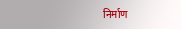निर्माण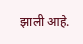झाली आहे.